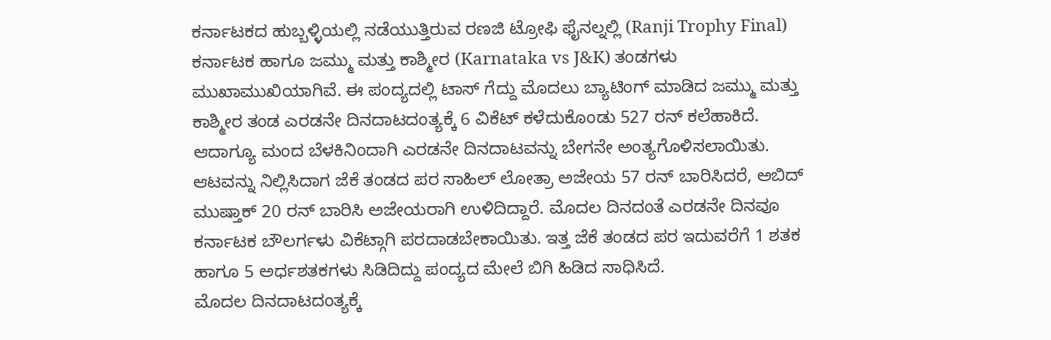ಕರ್ನಾಟಕದ ಹುಬ್ಬಳ್ಳಿಯಲ್ಲಿ ನಡೆಯುತ್ತಿರುವ ರಣಜಿ ಟ್ರೋಫಿ ಫೈನಲ್ನಲ್ಲಿ (Ranji Trophy Final) ಕರ್ನಾಟಕ ಹಾಗೂ ಜಮ್ಮು ಮತ್ತು ಕಾಶ್ಮೀರ (Karnataka vs J&K) ತಂಡಗಳು ಮುಖಾಮುಖಿಯಾಗಿವೆ. ಈ ಪಂದ್ಯದಲ್ಲಿ ಟಾಸ್ ಗೆದ್ದು ಮೊದಲು ಬ್ಯಾಟಿಂಗ್ ಮಾಡಿದ ಜಮ್ಮು ಮತ್ತು ಕಾಶ್ಮೀರ ತಂಡ ಎರಡನೇ ದಿನದಾಟದಂತ್ಯಕ್ಕೆ 6 ವಿಕೆಟ್ ಕಳೆದುಕೊಂಡು 527 ರನ್ ಕಲೆಹಾಕಿದೆ. ಆದಾಗ್ಯೂ ಮಂದ ಬೆಳಕಿನಿಂದಾಗಿ ಎರಡನೇ ದಿನದಾಟವನ್ನು ಬೇಗನೇ ಅಂತ್ಯಗೊಳಿಸಲಾಯಿತು. ಆಟವನ್ನು ನಿಲ್ಲಿಸಿದಾಗ ಜೆಕೆ ತಂಡದ ಪರ ಸಾಹಿಲ್ ಲೋತ್ರಾ ಅಜೇಯ 57 ರನ್ ಬಾರಿಸಿದರೆ, ಅಬಿದ್ ಮುಷ್ತಾಕ್ 20 ರನ್ ಬಾರಿಸಿ ಅಜೇಯರಾಗಿ ಉಳಿದಿದ್ದಾರೆ. ಮೊದಲ ದಿನದಂತೆ ಎರಡನೇ ದಿನವೂ ಕರ್ನಾಟಕ ಬೌಲರ್ಗಳು ವಿಕೆಟ್ಗಾಗಿ ಪರದಾಡಬೇಕಾಯಿತು. ಇತ್ತ ಜೆಕೆ ತಂಡದ ಪರ ಇದುವರೆಗೆ 1 ಶತಕ ಹಾಗೂ 5 ಅರ್ಧಶತಕಗಳು ಸಿಡಿದಿದ್ದು ಪಂದ್ಯದ ಮೇಲೆ ಬಿಗಿ ಹಿಡಿದ ಸಾಧಿಸಿದೆ.
ಮೊದಲ ದಿನದಾಟದಂತ್ಯಕ್ಕೆ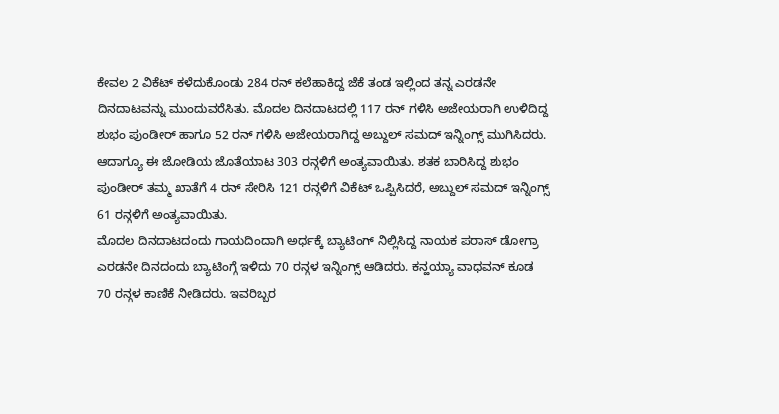ಕೇವಲ 2 ವಿಕೆಟ್ ಕಳೆದುಕೊಂಡು 284 ರನ್ ಕಲೆಹಾಕಿದ್ದ ಜೆಕೆ ತಂಡ ಇಲ್ಲಿಂದ ತನ್ನ ಎರಡನೇ ದಿನದಾಟವನ್ನು ಮುಂದುವರೆಸಿತು. ಮೊದಲ ದಿನದಾಟದಲ್ಲಿ 117 ರನ್ ಗಳಿಸಿ ಅಜೇಯರಾಗಿ ಉಳಿದಿದ್ದ ಶುಭಂ ಪುಂಡೀರ್ ಹಾಗೂ 52 ರನ್ ಗಳಿಸಿ ಅಜೇಯರಾಗಿದ್ದ ಅಬ್ದುಲ್ ಸಮದ್ ಇನ್ನಿಂಗ್ಸ್ ಮುಗಿಸಿದರು. ಆದಾಗ್ಯೂ ಈ ಜೋಡಿಯ ಜೊತೆಯಾಟ 303 ರನ್ಗಳಿಗೆ ಅಂತ್ಯವಾಯಿತು. ಶತಕ ಬಾರಿಸಿದ್ದ ಶುಭಂ ಪುಂಡೀರ್ ತಮ್ಮ ಖಾತೆಗೆ 4 ರನ್ ಸೇರಿಸಿ 121 ರನ್ಗಳಿಗೆ ವಿಕೆಟ್ ಒಪ್ಪಿಸಿದರೆ, ಅಬ್ದುಲ್ ಸಮದ್ ಇನ್ನಿಂಗ್ಸ್ 61 ರನ್ಗಳಿಗೆ ಅಂತ್ಯವಾಯಿತು.
ಮೊದಲ ದಿನದಾಟದಂದು ಗಾಯದಿಂದಾಗಿ ಅರ್ಧಕ್ಕೆ ಬ್ಯಾಟಿಂಗ್ ನಿಲ್ಲಿಸಿದ್ದ ನಾಯಕ ಪರಾಸ್ ಡೋಗ್ರಾ ಎರಡನೇ ದಿನದಂದು ಬ್ಯಾಟಿಂಗ್ಗೆ ಇಳಿದು 70 ರನ್ಗಳ ಇನ್ನಿಂಗ್ಸ್ ಆಡಿದರು. ಕನ್ಹಯ್ಯಾ ವಾಧವನ್ ಕೂಡ 70 ರನ್ಗಳ ಕಾಣಿಕೆ ನೀಡಿದರು. ಇವರಿಬ್ಬರ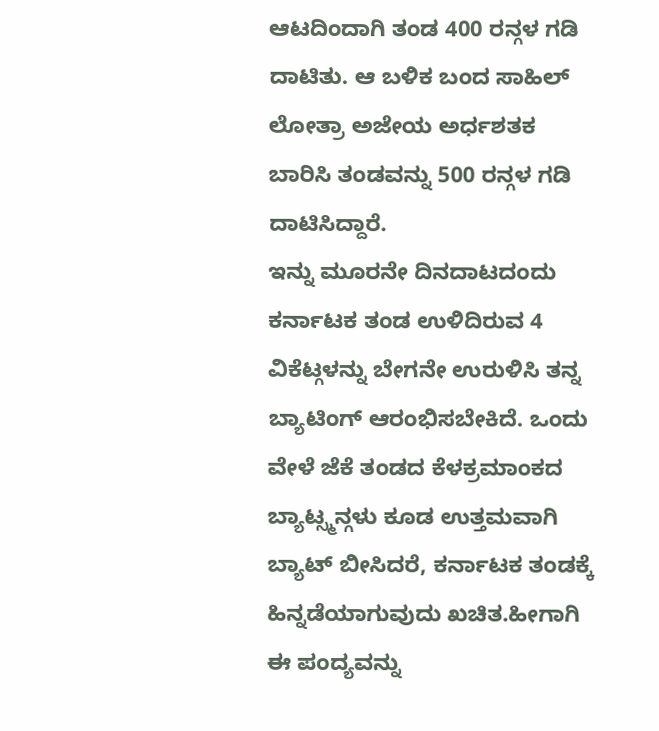ಆಟದಿಂದಾಗಿ ತಂಡ 400 ರನ್ಗಳ ಗಡಿ ದಾಟಿತು. ಆ ಬಳಿಕ ಬಂದ ಸಾಹಿಲ್ ಲೋತ್ರಾ ಅಜೇಯ ಅರ್ಧಶತಕ ಬಾರಿಸಿ ತಂಡವನ್ನು 500 ರನ್ಗಳ ಗಡಿ ದಾಟಿಸಿದ್ದಾರೆ.
ಇನ್ನು ಮೂರನೇ ದಿನದಾಟದಂದು ಕರ್ನಾಟಕ ತಂಡ ಉಳಿದಿರುವ 4 ವಿಕೆಟ್ಗಳನ್ನು ಬೇಗನೇ ಉರುಳಿಸಿ ತನ್ನ ಬ್ಯಾಟಿಂಗ್ ಆರಂಭಿಸಬೇಕಿದೆ. ಒಂದು ವೇಳೆ ಜೆಕೆ ತಂಡದ ಕೆಳಕ್ರಮಾಂಕದ ಬ್ಯಾಟ್ಸ್ಮನ್ಗಳು ಕೂಡ ಉತ್ತಮವಾಗಿ ಬ್ಯಾಟ್ ಬೀಸಿದರೆ, ಕರ್ನಾಟಕ ತಂಡಕ್ಕೆ ಹಿನ್ನಡೆಯಾಗುವುದು ಖಚಿತ.ಹೀಗಾಗಿ ಈ ಪಂದ್ಯವನ್ನು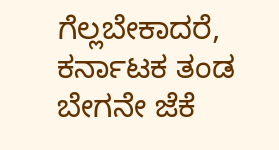ಗೆಲ್ಲಬೇಕಾದರೆ, ಕರ್ನಾಟಕ ತಂಡ ಬೇಗನೇ ಜೆಕೆ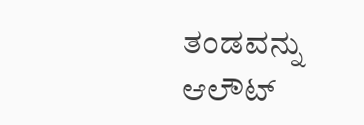ತಂಡವನ್ನು ಆಲೌಟ್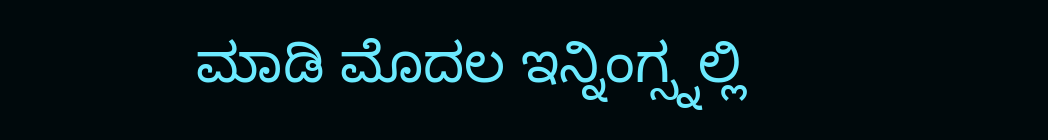ಮಾಡಿ ಮೊದಲ ಇನ್ನಿಂಗ್ಸ್ನಲ್ಲಿ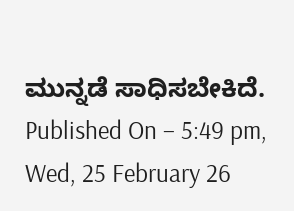ಮುನ್ನಡೆ ಸಾಧಿಸಬೇಕಿದೆ.
Published On – 5:49 pm, Wed, 25 February 26